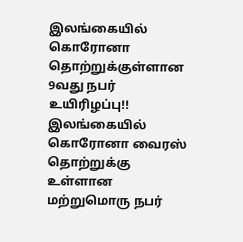இலங்கையில் கொரோனா தொற்றுக்குள்ளான 9வது நபர் உயிரிழப்பு!!
இலங்கையில் கொரோனா வைரஸ் தொற்றுக்கு உள்ளான மற்றுமொரு நபர்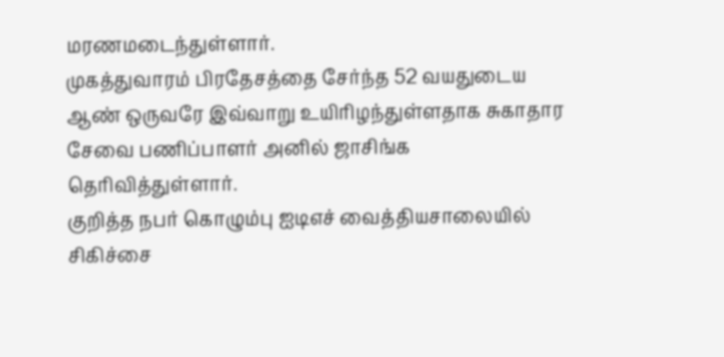மரணமடைந்துள்ளார்.
முகத்துவாரம் பிரதேசத்தை சேர்ந்த 52 வயதுடைய ஆண் ஒருவரே இவ்வாறு உயிரிழந்துள்ளதாக சுகாதார சேவை பணிப்பாளர் அனில் ஜாசிங்க தெரிவித்துள்ளார்.
குறித்த நபர் கொழும்பு ஐடிஎச் வைத்தியசாலையில் சிகிச்சை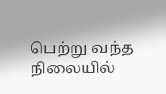பெற்று வந்த நிலையில்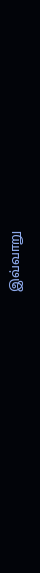இவ்வாறு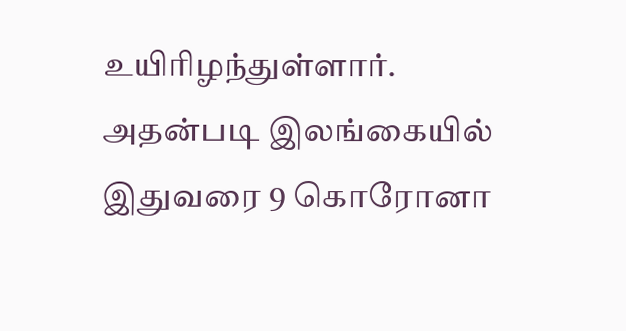உயிரிழந்துள்ளார்.
அதன்படி இலங்கையில் இதுவரை 9 கொரோனா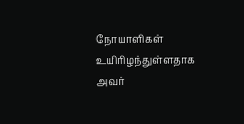நோயாளிகள் உயிரிழந்துள்ளதாக அவர்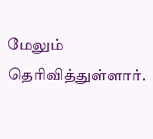மேலும் தெரிவித்துள்ளார்.